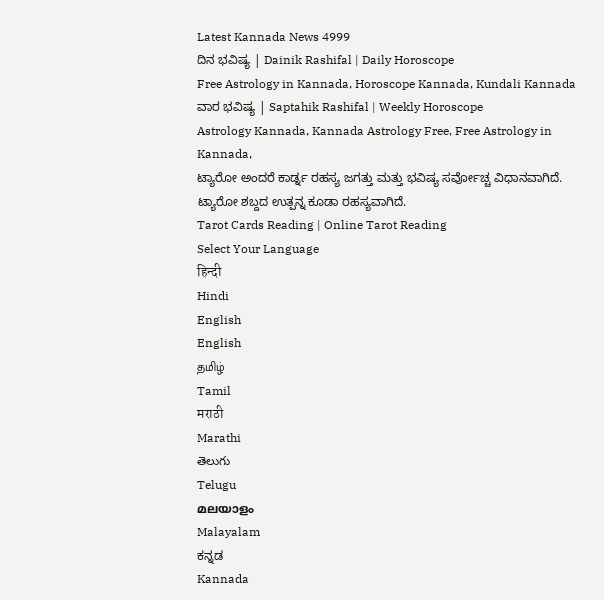Latest Kannada News 4999
ದಿನ ಭವಿಷ್ಯ | Dainik Rashifal | Daily Horoscope
Free Astrology in Kannada, Horoscope Kannada, Kundali Kannada
ವಾರ ಭವಿಷ್ಯ | Saptahik Rashifal | Weekly Horoscope
Astrology Kannada, Kannada Astrology Free, Free Astrology in Kannada,
ಟ್ಯಾರೋ ಅಂದರೆ ಕಾರ್ಡ್ನ ರಹಸ್ಯ ಜಗತ್ತು ಮತ್ತು ಭವಿಷ್ಯ ಸರ್ವೋಚ್ಚ ವಿಧಾನವಾಗಿದೆ. ಟ್ಯಾರೋ ಶಬ್ದದ ಉತ್ಪನ್ನ ಕೂಡಾ ರಹಸ್ಯವಾಗಿದೆ.
Tarot Cards Reading | Online Tarot Reading
Select Your Language
हिन्दी
Hindi
English
English
தமிழ்
Tamil
मराठी
Marathi
తెలుగు
Telugu
മലയാളം
Malayalam
ಕನ್ನಡ
Kannada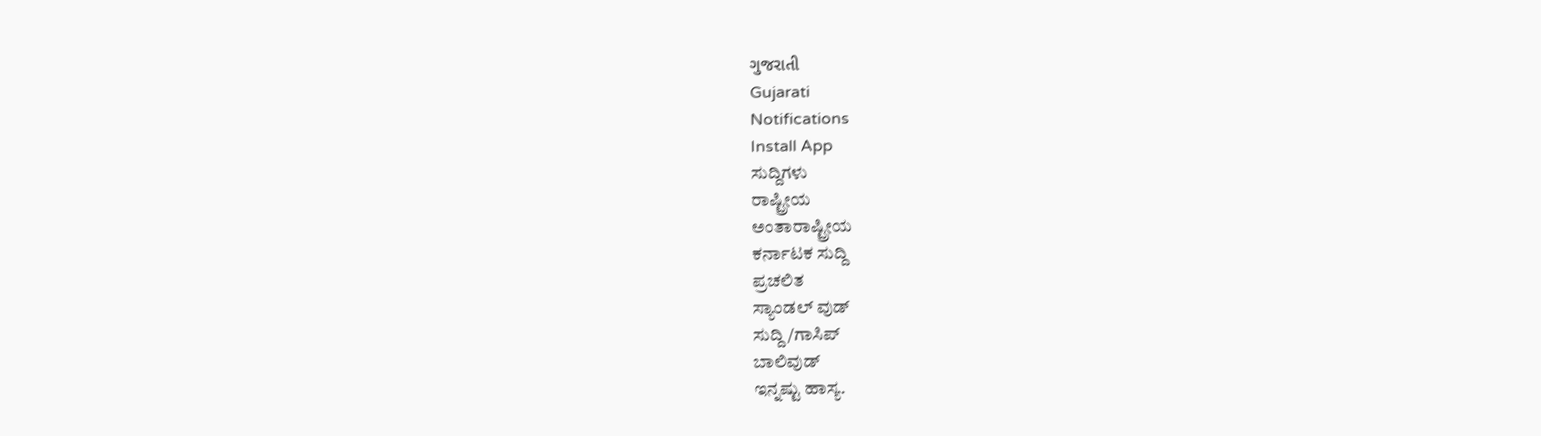ગુજરાતી
Gujarati
Notifications
Install App
ಸುದ್ದಿಗಳು
ರಾಷ್ಟ್ರೀಯ
ಅಂತಾರಾಷ್ಟ್ರೀಯ
ಕರ್ನಾಟಕ ಸುದ್ದಿ
ಪ್ರಚಲಿತ
ಸ್ಯಾಂಡಲ್ ವುಡ್
ಸುದ್ದಿ/ಗಾಸಿಪ್
ಬಾಲಿವುಡ್
ಇನ್ನಷ್ಟು ಹಾಸ್ಯ.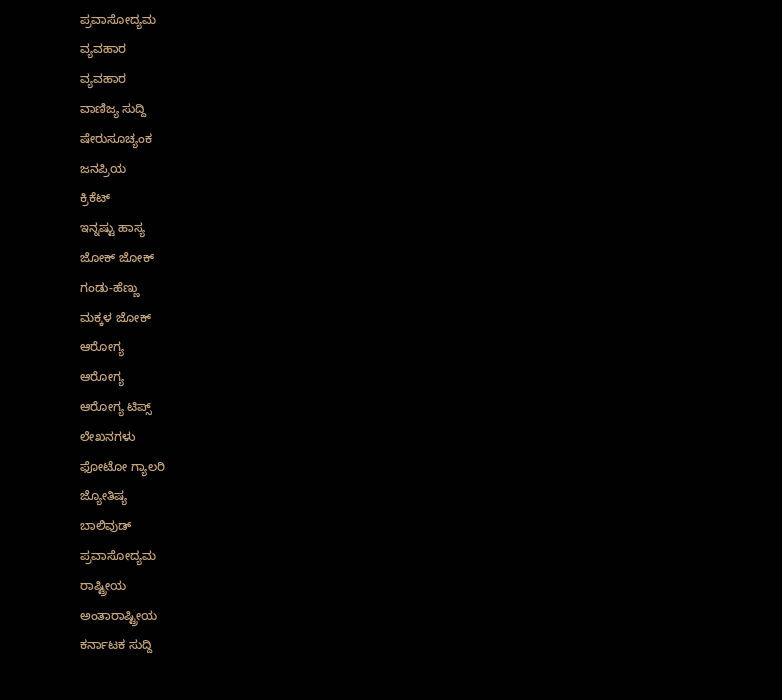ಪ್ರವಾಸೋದ್ಯಮ
ವ್ಯವಹಾರ
ವ್ಯವಹಾರ
ವಾಣಿಜ್ಯ ಸುದ್ದಿ
ಷೇರುಸೂಚ್ಯಂಕ
ಜನಪ್ರಿಯ
ಕ್ರಿಕೆಟ್
ಇನ್ನಷ್ಟು ಹಾಸ್ಯ
ಜೋಕ್ ಜೋಕ್
ಗಂಡು-ಹೆಣ್ಣು
ಮಕ್ಕಳ ಜೋಕ್
ಆರೋಗ್ಯ
ಆರೋಗ್ಯ
ಆರೋಗ್ಯ ಟಿಪ್ಸ್
ಲೇಖನಗಳು
ಫೋಟೋ ಗ್ಯಾಲರಿ
ಜ್ಯೋತಿಷ್ಯ
ಬಾಲಿವುಡ್
ಪ್ರವಾಸೋದ್ಯಮ
ರಾಷ್ಟ್ರೀಯ
ಅಂತಾರಾಷ್ಟ್ರೀಯ
ಕರ್ನಾಟಕ ಸುದ್ದಿ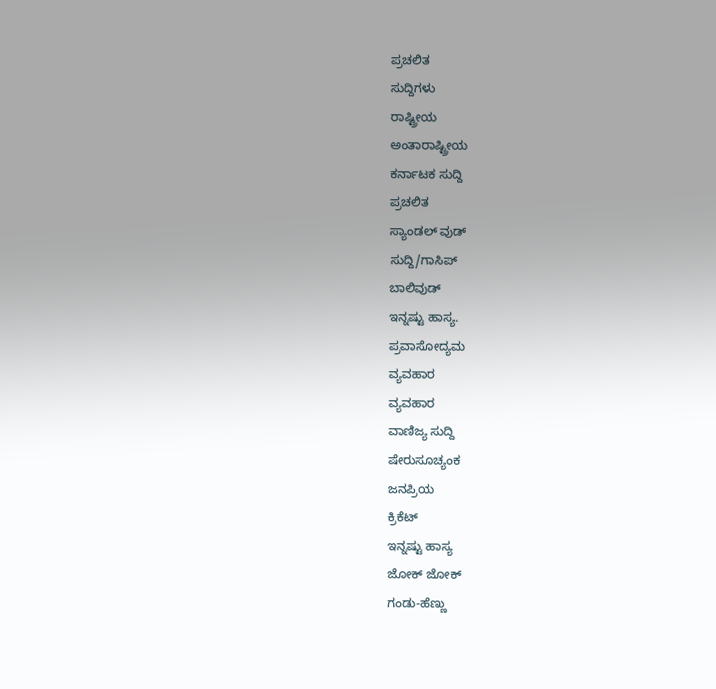ಪ್ರಚಲಿತ
ಸುದ್ದಿಗಳು
ರಾಷ್ಟ್ರೀಯ
ಅಂತಾರಾಷ್ಟ್ರೀಯ
ಕರ್ನಾಟಕ ಸುದ್ದಿ
ಪ್ರಚಲಿತ
ಸ್ಯಾಂಡಲ್ ವುಡ್
ಸುದ್ದಿ/ಗಾಸಿಪ್
ಬಾಲಿವುಡ್
ಇನ್ನಷ್ಟು ಹಾಸ್ಯ.
ಪ್ರವಾಸೋದ್ಯಮ
ವ್ಯವಹಾರ
ವ್ಯವಹಾರ
ವಾಣಿಜ್ಯ ಸುದ್ದಿ
ಷೇರುಸೂಚ್ಯಂಕ
ಜನಪ್ರಿಯ
ಕ್ರಿಕೆಟ್
ಇನ್ನಷ್ಟು ಹಾಸ್ಯ
ಜೋಕ್ ಜೋಕ್
ಗಂಡು-ಹೆಣ್ಣು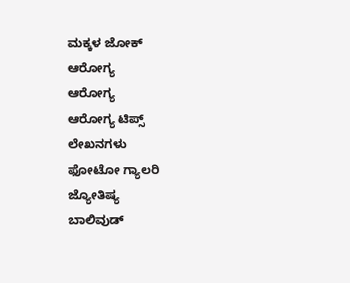ಮಕ್ಕಳ ಜೋಕ್
ಆರೋಗ್ಯ
ಆರೋಗ್ಯ
ಆರೋಗ್ಯ ಟಿಪ್ಸ್
ಲೇಖನಗಳು
ಫೋಟೋ ಗ್ಯಾಲರಿ
ಜ್ಯೋತಿಷ್ಯ
ಬಾಲಿವುಡ್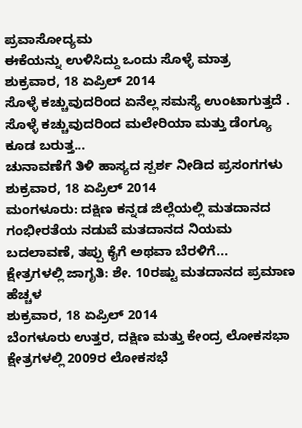ಪ್ರವಾಸೋದ್ಯಮ
ಈಕೆಯನ್ನು ಉಳಿಸಿದ್ದು ಒಂದು ಸೊಳ್ಳೆ ಮಾತ್ರ
ಶುಕ್ರವಾರ, 18 ಏಪ್ರಿಲ್ 2014
ಸೊಳ್ಳೆ ಕಚ್ಚುವುದರಿಂದ ಏನೆಲ್ಲ ಸಮಸ್ಯೆ ಉಂಟಾಗುತ್ತದೆ . ಸೊಳ್ಳೆ ಕಚ್ಚುವುದರಿಂದ ಮಲೇರಿಯಾ ಮತ್ತು ಡೆಂಗ್ಯೂ ಕೂಡ ಬರುತ್ತ...
ಚುನಾವಣೆಗೆ ತಿಳಿ ಹಾಸ್ಯದ ಸ್ಪರ್ಶ ನೀಡಿದ ಪ್ರಸಂಗಗಳು
ಶುಕ್ರವಾರ, 18 ಏಪ್ರಿಲ್ 2014
ಮಂಗಳೂರು: ದಕ್ಷಿಣ ಕನ್ನಡ ಜಿಲ್ಲೆಯಲ್ಲಿ ಮತದಾನದ ಗಂಭೀರತೆಯ ನಡುವೆ ಮತದಾನದ ನಿಯಮ ಬದಲಾವಣೆ, ತಪ್ಪು ಕೈಗೆ ಅಥವಾ ಬೆರಳಿಗೆ...
ಕ್ಷೇತ್ರಗಳಲ್ಲಿ ಜಾಗೃತಿ: ಶೇ. 10ರಷ್ಟು ಮತದಾನದ ಪ್ರಮಾಣ ಹೆಚ್ಚಳ
ಶುಕ್ರವಾರ, 18 ಏಪ್ರಿಲ್ 2014
ಬೆಂಗಳೂರು ಉತ್ತರ, ದಕ್ಷಿಣ ಮತ್ತು ಕೇಂದ್ರ ಲೋಕಸಭಾ ಕ್ಷೇತ್ರಗಳಲ್ಲಿ 2009ರ ಲೋಕಸಭೆ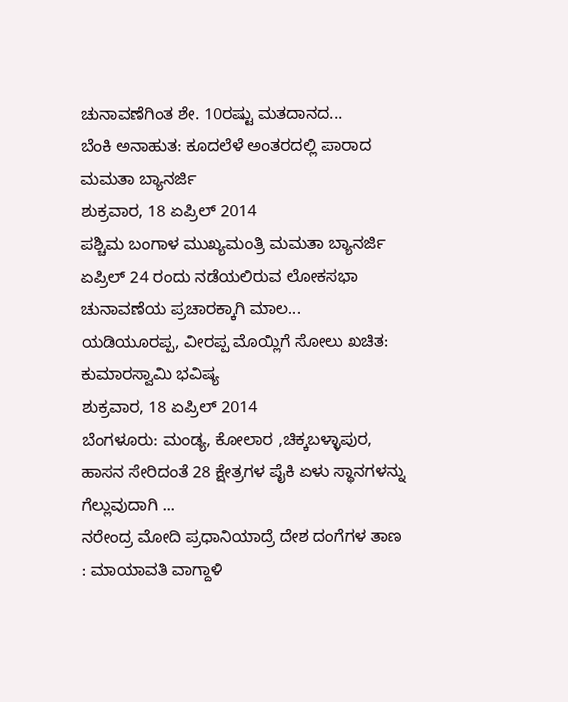ಚುನಾವಣೆಗಿಂತ ಶೇ. 10ರಷ್ಟು ಮತದಾನದ...
ಬೆಂಕಿ ಅನಾಹುತ: ಕೂದಲೆಳೆ ಅಂತರದಲ್ಲಿ ಪಾರಾದ ಮಮತಾ ಬ್ಯಾನರ್ಜಿ
ಶುಕ್ರವಾರ, 18 ಏಪ್ರಿಲ್ 2014
ಪಶ್ಚಿಮ ಬಂಗಾಳ ಮುಖ್ಯಮಂತ್ರಿ ಮಮತಾ ಬ್ಯಾನರ್ಜಿ ಏಪ್ರಿಲ್ 24 ರಂದು ನಡೆಯಲಿರುವ ಲೋಕಸಭಾ ಚುನಾವಣೆಯ ಪ್ರಚಾರಕ್ಕಾಗಿ ಮಾಲ...
ಯಡಿಯೂರಪ್ಪ, ವೀರಪ್ಪ ಮೊಯ್ಲಿಗೆ ಸೋಲು ಖಚಿತ: ಕುಮಾರಸ್ವಾಮಿ ಭವಿಷ್ಯ
ಶುಕ್ರವಾರ, 18 ಏಪ್ರಿಲ್ 2014
ಬೆಂಗಳೂರು: ಮಂಡ್ಯ, ಕೋಲಾರ ,ಚಿಕ್ಕಬಳ್ಳಾಪುರ, ಹಾಸನ ಸೇರಿದಂತೆ 28 ಕ್ಷೇತ್ರಗಳ ಪೈಕಿ ಏಳು ಸ್ಥಾನಗಳನ್ನು ಗೆಲ್ಲುವುದಾಗಿ ...
ನರೇಂದ್ರ ಮೋದಿ ಪ್ರಧಾನಿಯಾದ್ರೆ ದೇಶ ದಂಗೆಗಳ ತಾಣ : ಮಾಯಾವತಿ ವಾಗ್ದಾಳಿ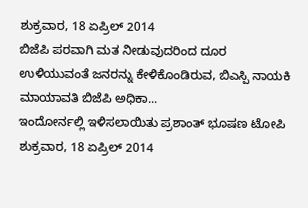ಶುಕ್ರವಾರ, 18 ಏಪ್ರಿಲ್ 2014
ಬಿಜೆಪಿ ಪರವಾಗಿ ಮತ ನೀಡುವುದರಿಂದ ದೂರ ಉಳಿಯುವಂತೆ ಜನರನ್ನು ಕೇಳಿಕೊಂಡಿರುವ, ಬಿಎಸ್ಪಿ ನಾಯಕಿ ಮಾಯಾವತಿ ಬಿಜೆಪಿ ಅಧಿಕಾ...
ಇಂದೋರ್ನಲ್ಲಿ ಇಳಿಸಲಾಯಿತು ಪ್ರಶಾಂತ್ ಭೂಷಣ ಟೋಪಿ
ಶುಕ್ರವಾರ, 18 ಏಪ್ರಿಲ್ 2014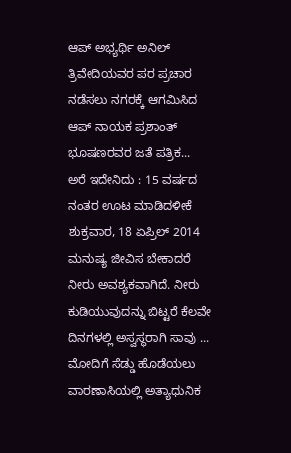ಆಪ್ ಅಭ್ಯರ್ಥಿ ಅನಿಲ್ ತ್ರಿವೇದಿಯವರ ಪರ ಪ್ರಚಾರ ನಡೆಸಲು ನಗರಕ್ಕೆ ಆಗಮಿಸಿದ ಆಪ್ ನಾಯಕ ಪ್ರಶಾಂತ್ ಭೂಷಣರವರ ಜತೆ ಪತ್ರಿಕ...
ಅರೆ ಇದೇನಿದು : 15 ವರ್ಷದ ನಂತರ ಊಟ ಮಾಡಿದಳೀಕೆ
ಶುಕ್ರವಾರ, 18 ಏಪ್ರಿಲ್ 2014
ಮನುಷ್ಯ ಜೀವಿಸ ಬೇಕಾದರೆ ನೀರು ಅವಶ್ಯಕವಾಗಿದೆ. ನೀರು ಕುಡಿಯುವುದನ್ನು ಬಿಟ್ಟರೆ ಕೆಲವೇ ದಿನಗಳಲ್ಲಿ ಅಸ್ವಸ್ಥರಾಗಿ ಸಾವು ...
ಮೋದಿಗೆ ಸೆಡ್ಡು ಹೊಡೆಯಲು ವಾರಣಾಸಿಯಲ್ಲಿ ಅತ್ಯಾಧುನಿಕ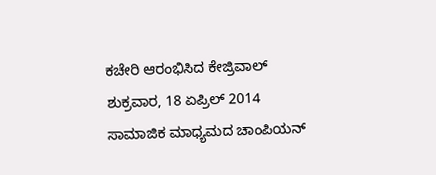ಕಚೇರಿ ಆರಂಭಿಸಿದ ಕೇಜ್ರಿವಾಲ್
ಶುಕ್ರವಾರ, 18 ಏಪ್ರಿಲ್ 2014
ಸಾಮಾಜಿಕ ಮಾಧ್ಯಮದ ಚಾಂಪಿಯನ್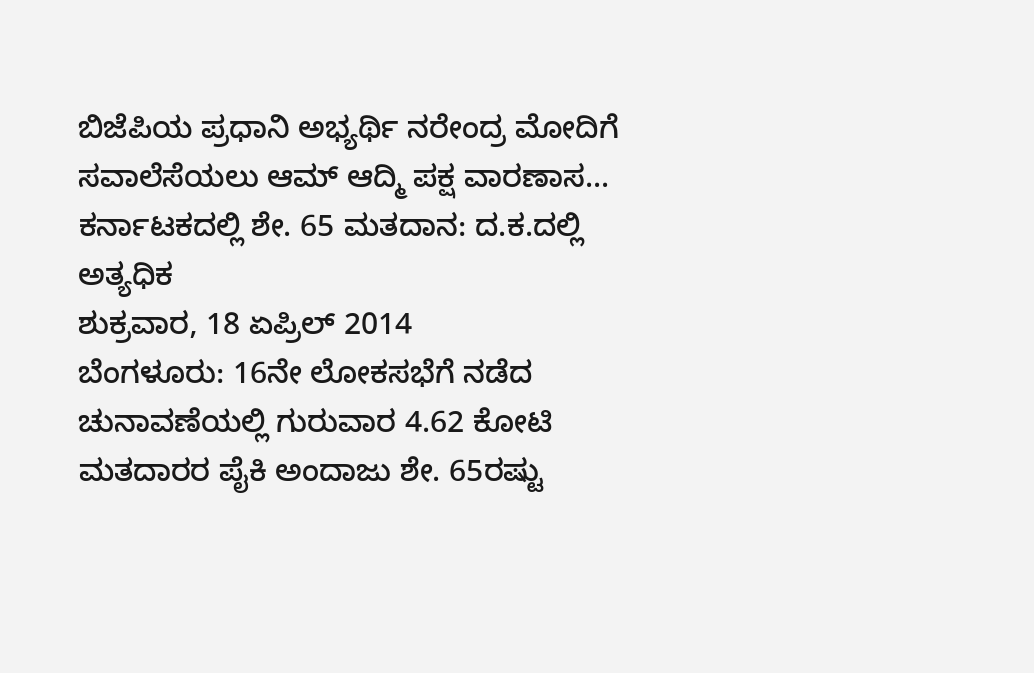ಬಿಜೆಪಿಯ ಪ್ರಧಾನಿ ಅಭ್ಯರ್ಥಿ ನರೇಂದ್ರ ಮೋದಿಗೆ ಸವಾಲೆಸೆಯಲು ಆಮ್ ಆದ್ಮಿ ಪಕ್ಷ ವಾರಣಾಸ...
ಕರ್ನಾಟಕದಲ್ಲಿ ಶೇ. 65 ಮತದಾನ: ದ.ಕ.ದಲ್ಲಿ ಅತ್ಯಧಿಕ
ಶುಕ್ರವಾರ, 18 ಏಪ್ರಿಲ್ 2014
ಬೆಂಗಳೂರು: 16ನೇ ಲೋಕಸಭೆಗೆ ನಡೆದ ಚುನಾವಣೆಯಲ್ಲಿ ಗುರುವಾರ 4.62 ಕೋಟಿ ಮತದಾರರ ಪೈಕಿ ಅಂದಾಜು ಶೇ. 65ರಷ್ಟು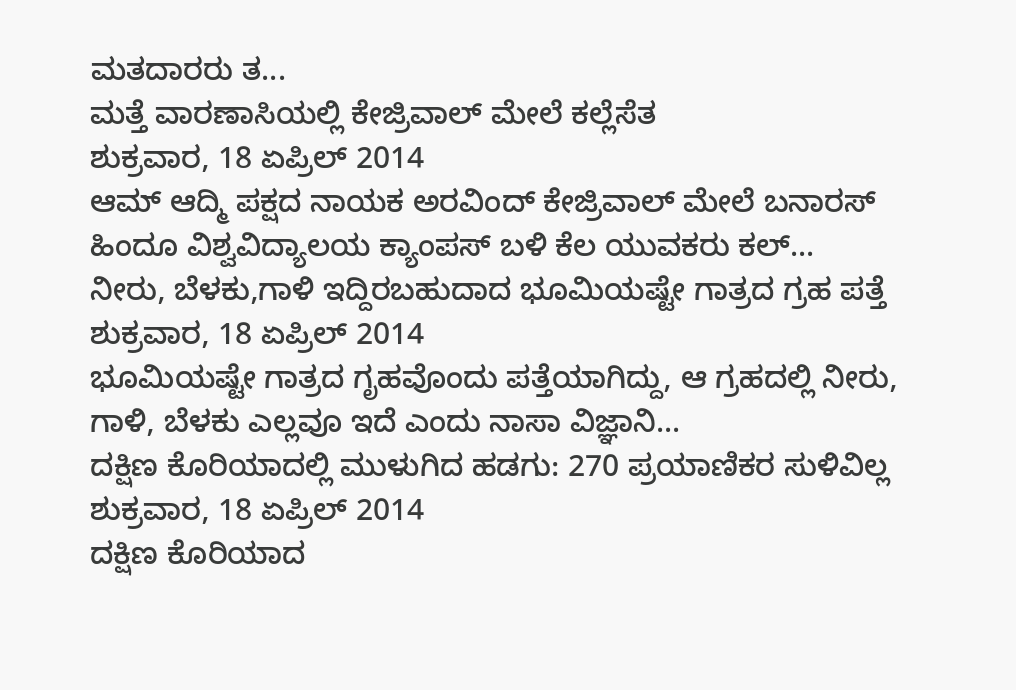ಮತದಾರರು ತ...
ಮತ್ತೆ ವಾರಣಾಸಿಯಲ್ಲಿ ಕೇಜ್ರಿವಾಲ್ ಮೇಲೆ ಕಲ್ಲೆಸೆತ
ಶುಕ್ರವಾರ, 18 ಏಪ್ರಿಲ್ 2014
ಆಮ್ ಆದ್ಮಿ ಪಕ್ಷದ ನಾಯಕ ಅರವಿಂದ್ ಕೇಜ್ರಿವಾಲ್ ಮೇಲೆ ಬನಾರಸ್ ಹಿಂದೂ ವಿಶ್ವವಿದ್ಯಾಲಯ ಕ್ಯಾಂಪಸ್ ಬಳಿ ಕೆಲ ಯುವಕರು ಕಲ್...
ನೀರು, ಬೆಳಕು,ಗಾಳಿ ಇದ್ದಿರಬಹುದಾದ ಭೂಮಿಯಷ್ಟೇ ಗಾತ್ರದ ಗ್ರಹ ಪತ್ತೆ
ಶುಕ್ರವಾರ, 18 ಏಪ್ರಿಲ್ 2014
ಭೂಮಿಯಷ್ಟೇ ಗಾತ್ರದ ಗೃಹವೊಂದು ಪತ್ತೆಯಾಗಿದ್ದು, ಆ ಗ್ರಹದಲ್ಲಿ ನೀರು, ಗಾಳಿ, ಬೆಳಕು ಎಲ್ಲವೂ ಇದೆ ಎಂದು ನಾಸಾ ವಿಜ್ಞಾನಿ...
ದಕ್ಷಿಣ ಕೊರಿಯಾದಲ್ಲಿ ಮುಳುಗಿದ ಹಡಗು: 270 ಪ್ರಯಾಣಿಕರ ಸುಳಿವಿಲ್ಲ
ಶುಕ್ರವಾರ, 18 ಏಪ್ರಿಲ್ 2014
ದಕ್ಷಿಣ ಕೊರಿಯಾದ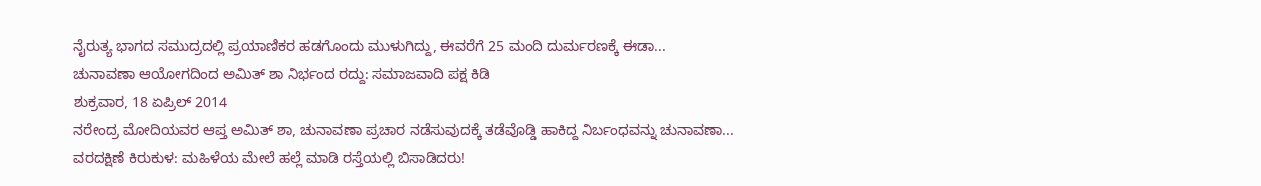ನೈರುತ್ಯ ಭಾಗದ ಸಮುದ್ರದಲ್ಲಿ ಪ್ರಯಾಣಿಕರ ಹಡಗೊಂದು ಮುಳುಗಿದ್ದು, ಈವರೆಗೆ 25 ಮಂದಿ ದುರ್ಮರಣಕ್ಕೆ ಈಡಾ...
ಚುನಾವಣಾ ಆಯೋಗದಿಂದ ಅಮಿತ್ ಶಾ ನಿರ್ಭಂದ ರದ್ದು: ಸಮಾಜವಾದಿ ಪಕ್ಷ ಕಿಡಿ
ಶುಕ್ರವಾರ, 18 ಏಪ್ರಿಲ್ 2014
ನರೇಂದ್ರ ಮೋದಿಯವರ ಆಪ್ತ ಅಮಿತ್ ಶಾ, ಚುನಾವಣಾ ಪ್ರಚಾರ ನಡೆಸುವುದಕ್ಕೆ ತಡೆವೊಡ್ಡಿ ಹಾಕಿದ್ದ ನಿರ್ಬಂಧವನ್ನು ಚುನಾವಣಾ...
ವರದಕ್ಷಿಣೆ ಕಿರುಕುಳ: ಮಹಿಳೆಯ ಮೇಲೆ ಹಲ್ಲೆ ಮಾಡಿ ರಸ್ತೆಯಲ್ಲಿ ಬಿಸಾಡಿದರು!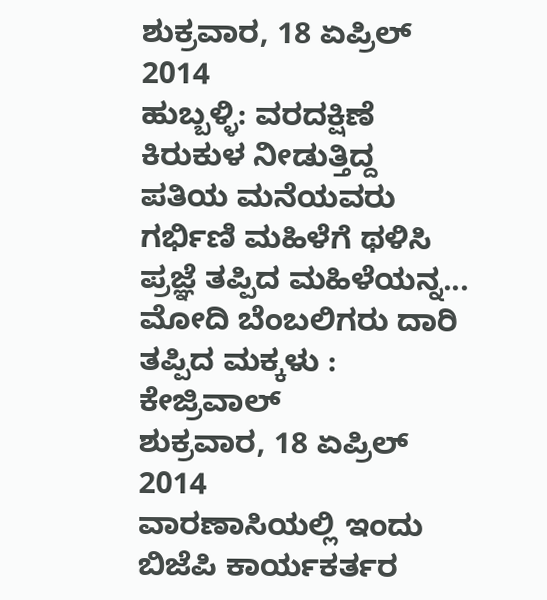ಶುಕ್ರವಾರ, 18 ಏಪ್ರಿಲ್ 2014
ಹುಬ್ಬಳ್ಳಿ: ವರದಕ್ಷಿಣೆ ಕಿರುಕುಳ ನೀಡುತ್ತಿದ್ದ ಪತಿಯ ಮನೆಯವರು ಗರ್ಭಿಣಿ ಮಹಿಳೆಗೆ ಥಳಿಸಿ ಪ್ರಜ್ಞೆ ತಪ್ಪಿದ ಮಹಿಳೆಯನ್ನ...
ಮೋದಿ ಬೆಂಬಲಿಗರು ದಾರಿ ತಪ್ಪಿದ ಮಕ್ಕಳು : ಕೇಜ್ರಿವಾಲ್
ಶುಕ್ರವಾರ, 18 ಏಪ್ರಿಲ್ 2014
ವಾರಣಾಸಿಯಲ್ಲಿ ಇಂದು ಬಿಜೆಪಿ ಕಾರ್ಯಕರ್ತರ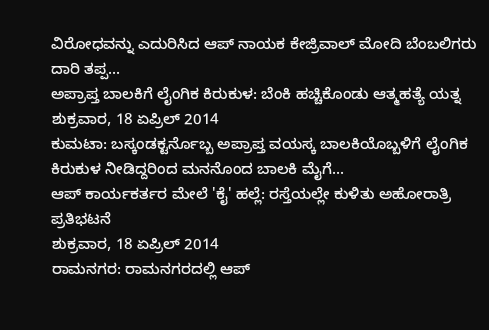ವಿರೋಧವನ್ನು ಎದುರಿಸಿದ ಆಪ್ ನಾಯಕ ಕೇಜ್ರಿವಾಲ್ ಮೋದಿ ಬೆಂಬಲಿಗರು ದಾರಿ ತಪ್ಪ...
ಅಪ್ರಾಪ್ತ ಬಾಲಕಿಗೆ ಲೈಂಗಿಕ ಕಿರುಕುಳ: ಬೆಂಕಿ ಹಚ್ಚಿಕೊಂಡು ಆತ್ಮಹತ್ಯೆ ಯತ್ನ
ಶುಕ್ರವಾರ, 18 ಏಪ್ರಿಲ್ 2014
ಕುಮಟಾ: ಬಸ್ಕಂಡಕ್ಟರ್ನೊಬ್ಬ ಅಪ್ರಾಪ್ತ ವಯಸ್ಕ ಬಾಲಕಿಯೊಬ್ಬಳಿಗೆ ಲೈಂಗಿಕ ಕಿರುಕುಳ ನೀಡಿದ್ದರಿಂದ ಮನನೊಂದ ಬಾಲಕಿ ಮೈಗೆ...
ಆಪ್ ಕಾರ್ಯಕರ್ತರ ಮೇಲೆ 'ಕೈ' ಹಲ್ಲೆ: ರಸ್ತೆಯಲ್ಲೇ ಕುಳಿತು ಅಹೋರಾತ್ರಿ ಪ್ರತಿಭಟನೆ
ಶುಕ್ರವಾರ, 18 ಏಪ್ರಿಲ್ 2014
ರಾಮನಗರ: ರಾಮನಗರದಲ್ಲಿ ಆಪ್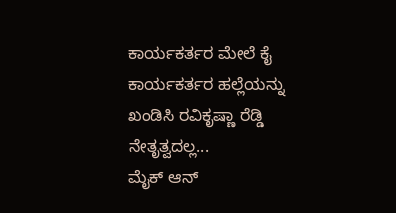ಕಾರ್ಯಕರ್ತರ ಮೇಲೆ ಕೈ ಕಾರ್ಯಕರ್ತರ ಹಲ್ಲೆಯನ್ನು ಖಂಡಿಸಿ ರವಿಕೃಷ್ಣಾ ರೆಡ್ಡಿ ನೇತೃತ್ವದಲ್ಲ...
ಮೈಕ್ ಆನ್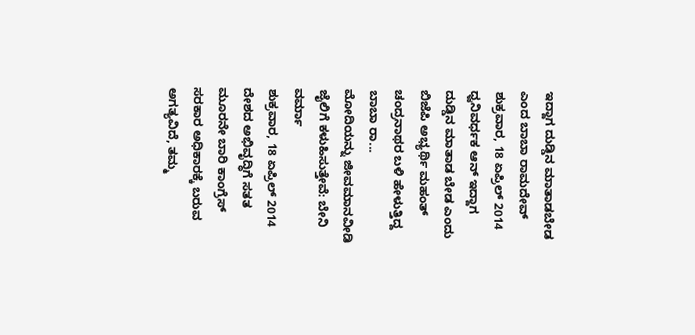ಇದ್ದಾಗ ದುಡ್ಡಿನ ಮಾತಾಡಬೇಡ ಎಂದ ಬಾಬಾ ರಾಮದೇವ್
ಶುಕ್ರವಾರ, 18 ಏಪ್ರಿಲ್ 2014
ಧ್ವನಿವರ್ಧಕ ಆನ್ ಇದ್ದಾಗ ದುಡ್ಡಿನ ಮಾತಾಡ ಬೇಡ ಎಂದು ಬಿಜೆಪಿ ಅಭ್ಯರ್ಥಿ ಮಹಂತ್ ಚಂದ್ರನಾಥರ ಬಳಿ ಹೇಳುತ್ತಿದ್ದ ಬಾಬಾ ರಾ...
ಮೋದಿಯನ್ನು ಜೀವಮಾನವೀಡಿ ಜೈಲಿಗೆ ಕಳುಹಿಸುತ್ತೇವೆ: ಬೇನಿ ವರ್ಮಾ
ಶುಕ್ರವಾರ, 18 ಏಪ್ರಿಲ್ 2014
ದೇಶದ ಅಭಿವೃದ್ಧಿಗೆ ಸತತ ಮೂರನೇ ಬಾರಿ ಕಾಂಗ್ರೆಸ್ ಸರಕಾರ ಅಧಿಕಾರಕ್ಕೆ ಬರುವ ಅಗತ್ಯವಿದೆ, ತಮ್ಮ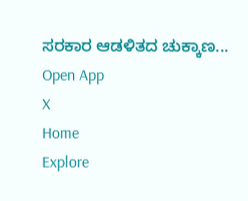ಸರಕಾರ ಆಡಳಿತದ ಚುಕ್ಕಾಣ...
Open App
X
Home
Explore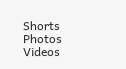Shorts
Photos
Videos